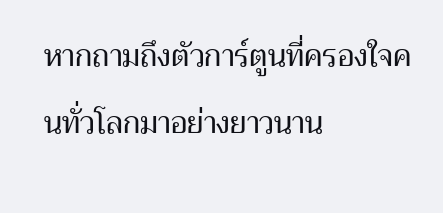หากถามถึงตัวการ์ตูนที่ครองใจคนทั่วโลกมาอย่างยาวนาน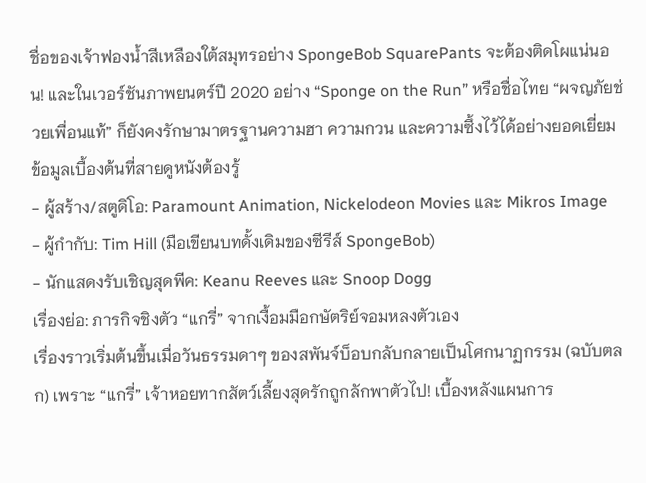ชื่อของเจ้าฟองน้ำสีเหลืองใต้สมุทรอย่าง SpongeBob SquarePants จะต้องติดโผแน่นอน! และในเวอร์ชันภาพยนตร์ปี 2020 อย่าง “Sponge on the Run” หรือชื่อไทย “ผจญภัยช่วยเพื่อนแท้” ก็ยังคงรักษามาตรฐานความฮา ความกวน และความซึ้งไว้ได้อย่างยอดเยี่ยม
ข้อมูลเบื้องต้นที่สายดูหนังต้องรู้
- ผู้สร้าง/สตูดิโอ: Paramount Animation, Nickelodeon Movies และ Mikros Image
- ผู้กำกับ: Tim Hill (มือเขียนบทดั้งเดิมของซีรีส์ SpongeBob)
- นักแสดงรับเชิญสุดพีค: Keanu Reeves และ Snoop Dogg
เรื่องย่อ: ภารกิจชิงตัว “แกรี่” จากเงื้อมมือกษัตริย์จอมหลงตัวเอง
เรื่องราวเริ่มต้นขึ้นเมื่อวันธรรมดาๆ ของสพันจ์บ็อบกลับกลายเป็นโศกนาฏกรรม (ฉบับตลก) เพราะ “แกรี่” เจ้าหอยทากสัตว์เลี้ยงสุดรักถูกลักพาตัวไป! เบื้องหลังแผนการ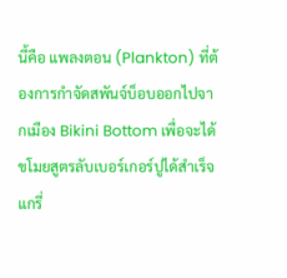นี้คือ แพลงตอน (Plankton) ที่ต้องการกำจัดสพันจ์บ็อบออกไปจากเมือง Bikini Bottom เพื่อจะได้ขโมยสูตรลับเบอร์เกอร์ปูได้สำเร็จ
แกรี่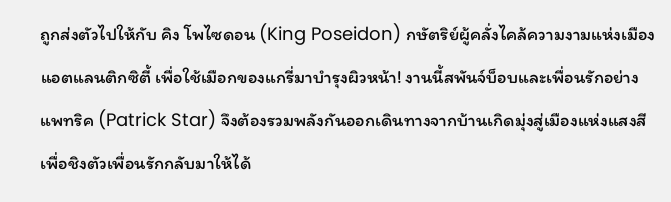ถูกส่งตัวไปให้กับ คิง โพไซดอน (King Poseidon) กษัตริย์ผู้คลั่งไคล้ความงามแห่งเมืองแอตแลนติกซิตี้ เพื่อใช้เมือกของแกรี่มาบำรุงผิวหน้า! งานนี้สพันจ์บ็อบและเพื่อนรักอย่าง แพทริค (Patrick Star) จึงต้องรวมพลังกันออกเดินทางจากบ้านเกิดมุ่งสู่เมืองแห่งแสงสี เพื่อชิงตัวเพื่อนรักกลับมาให้ได้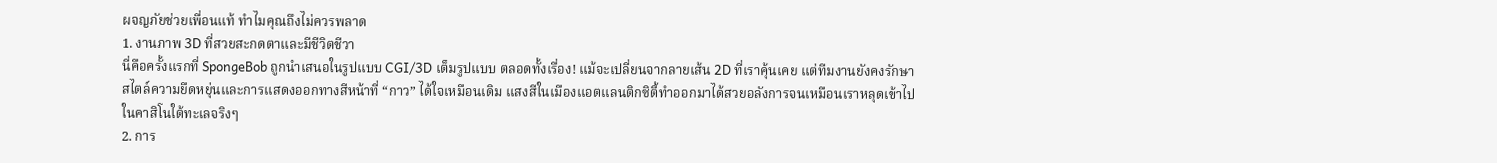ผจญภัยช่วยเพื่อนแท้ ทำไมคุณถึงไม่ควรพลาด
1. งานภาพ 3D ที่สวยสะกดตาและมีชีวิตชีวา
นี่คือครั้งแรกที่ SpongeBob ถูกนำเสนอในรูปแบบ CGI/3D เต็มรูปแบบ ตลอดทั้งเรื่อง! แม้จะเปลี่ยนจากลายเส้น 2D ที่เราคุ้นเคย แต่ทีมงานยังคงรักษาสไตล์ความยืดหยุ่นและการแสดงออกทางสีหน้าที่ “กาว” ได้ใจเหมือนเดิม แสงสีในเมืองแอตแลนติกซิตี้ทำออกมาได้สวยอลังการจนเหมือนเราหลุดเข้าไปในคาสิโนใต้ทะเลจริงๆ
2. การ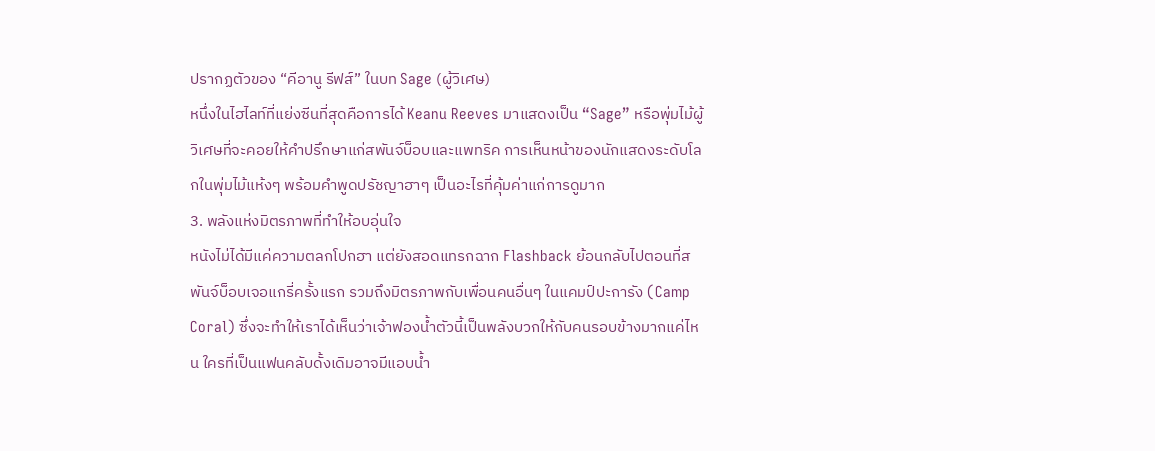ปรากฏตัวของ “คีอานู รีฟส์” ในบท Sage (ผู้วิเศษ)
หนึ่งในไฮไลท์ที่แย่งซีนที่สุดคือการได้ Keanu Reeves มาแสดงเป็น “Sage” หรือพุ่มไม้ผู้วิเศษที่จะคอยให้คำปรึกษาแก่สพันจ์บ็อบและแพทริค การเห็นหน้าของนักแสดงระดับโลกในพุ่มไม้แห้งๆ พร้อมคำพูดปรัชญาฮาๆ เป็นอะไรที่คุ้มค่าแก่การดูมาก
3. พลังแห่งมิตรภาพที่ทำให้อบอุ่นใจ
หนังไม่ได้มีแค่ความตลกโปกฮา แต่ยังสอดแทรกฉาก Flashback ย้อนกลับไปตอนที่สพันจ์บ็อบเจอแกรี่ครั้งแรก รวมถึงมิตรภาพกับเพื่อนคนอื่นๆ ในแคมป์ปะการัง (Camp Coral) ซึ่งจะทำให้เราได้เห็นว่าเจ้าฟองน้ำตัวนี้เป็นพลังบวกให้กับคนรอบข้างมากแค่ไหน ใครที่เป็นแฟนคลับดั้งเดิมอาจมีแอบน้ำ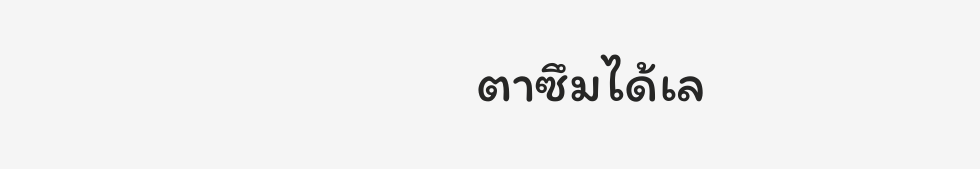ตาซึมได้เล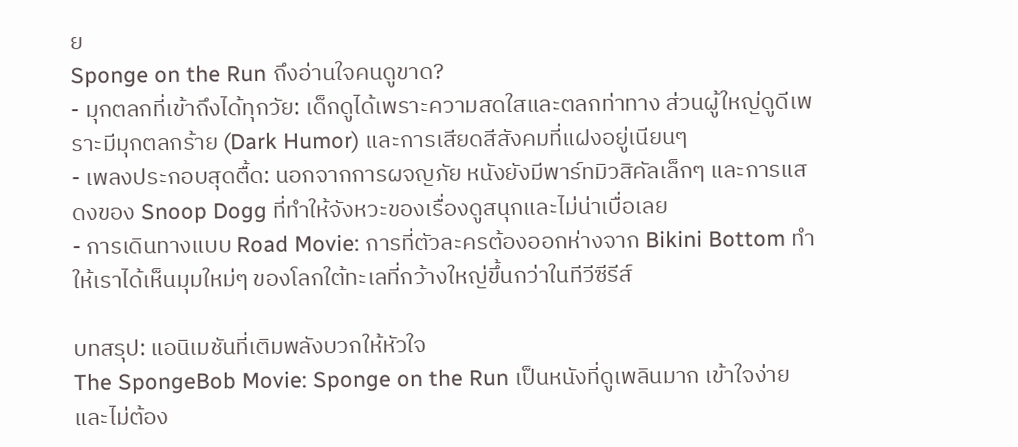ย
Sponge on the Run ถึงอ่านใจคนดูขาด?
- มุกตลกที่เข้าถึงได้ทุกวัย: เด็กดูได้เพราะความสดใสและตลกท่าทาง ส่วนผู้ใหญ่ดูดีเพราะมีมุกตลกร้าย (Dark Humor) และการเสียดสีสังคมที่แฝงอยู่เนียนๆ
- เพลงประกอบสุดตื้ด: นอกจากการผจญภัย หนังยังมีพาร์ทมิวสิคัลเล็กๆ และการแสดงของ Snoop Dogg ที่ทำให้จังหวะของเรื่องดูสนุกและไม่น่าเบื่อเลย
- การเดินทางแบบ Road Movie: การที่ตัวละครต้องออกห่างจาก Bikini Bottom ทำให้เราได้เห็นมุมใหม่ๆ ของโลกใต้ทะเลที่กว้างใหญ่ขึ้นกว่าในทีวีซีรีส์

บทสรุป: แอนิเมชันที่เติมพลังบวกให้หัวใจ
The SpongeBob Movie: Sponge on the Run เป็นหนังที่ดูเพลินมาก เข้าใจง่าย และไม่ต้อง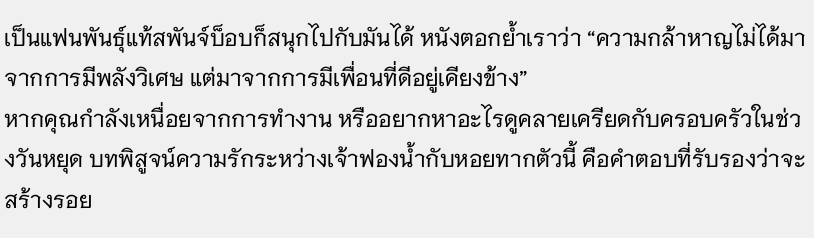เป็นแฟนพันธุ์แท้สพันจ์บ็อบก็สนุกไปกับมันได้ หนังตอกย้ำเราว่า “ความกล้าหาญไม่ได้มาจากการมีพลังวิเศษ แต่มาจากการมีเพื่อนที่ดีอยู่เคียงข้าง”
หากคุณกำลังเหนื่อยจากการทำงาน หรืออยากหาอะไรดูคลายเครียดกับครอบครัวในช่วงวันหยุด บทพิสูจน์ความรักระหว่างเจ้าฟองน้ำกับหอยทากตัวนี้ คือคำตอบที่รับรองว่าจะสร้างรอย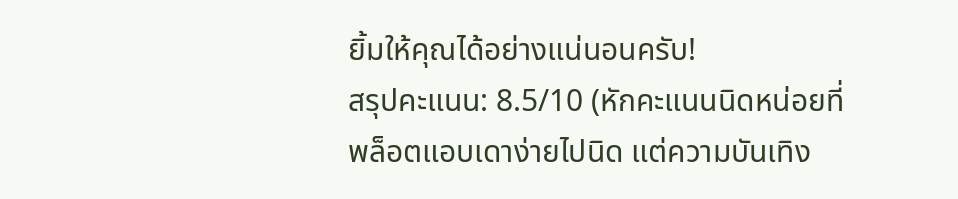ยิ้มให้คุณได้อย่างแน่นอนครับ!
สรุปคะแนน: 8.5/10 (หักคะแนนนิดหน่อยที่พล็อตแอบเดาง่ายไปนิด แต่ความบันเทิง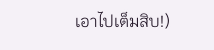เอาไปเต็มสิบ!)